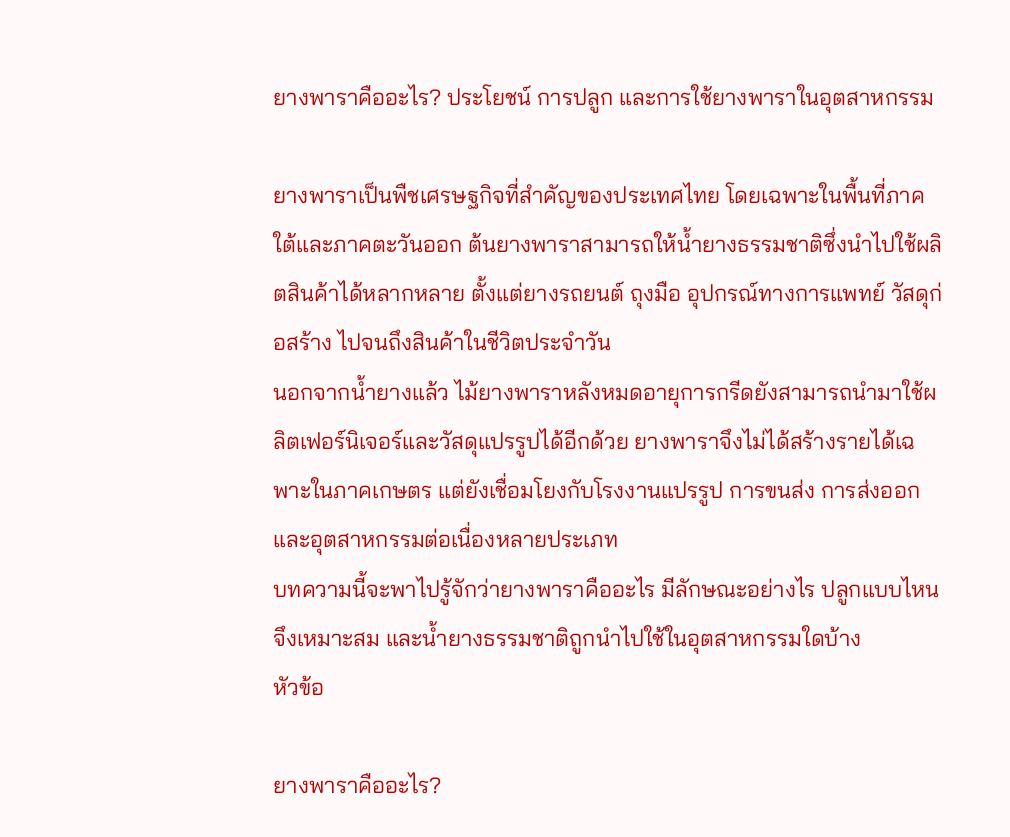ยางพาราคืออะไร? ประโยชน์ การปลูก และการใช้ยางพาราในอุตสาหกรรม

ยางพาราเป็นพืชเศรษฐกิจที่สำคัญของประเทศไทย โดยเฉพาะในพื้นที่ภาคใต้และภาคตะวันออก ต้นยางพาราสามารถให้น้ำยางธรรมชาติซึ่งนำไปใช้ผลิตสินค้าได้หลากหลาย ตั้งแต่ยางรถยนต์ ถุงมือ อุปกรณ์ทางการแพทย์ วัสดุก่อสร้าง ไปจนถึงสินค้าในชีวิตประจำวัน
นอกจากน้ำยางแล้ว ไม้ยางพาราหลังหมดอายุการกรีดยังสามารถนำมาใช้ผลิตเฟอร์นิเจอร์และวัสดุแปรรูปได้อีกด้วย ยางพาราจึงไม่ได้สร้างรายได้เฉพาะในภาคเกษตร แต่ยังเชื่อมโยงกับโรงงานแปรรูป การขนส่ง การส่งออก และอุตสาหกรรมต่อเนื่องหลายประเภท
บทความนี้จะพาไปรู้จักว่ายางพาราคืออะไร มีลักษณะอย่างไร ปลูกแบบไหนจึงเหมาะสม และน้ำยางธรรมชาติถูกนำไปใช้ในอุตสาหกรรมใดบ้าง
หัวข้อ

ยางพาราคืออะไร?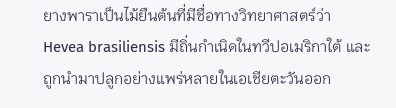ยางพาราเป็นไม้ยืนต้นที่มีชื่อทางวิทยาศาสตร์ว่า Hevea brasiliensis มีถิ่นกำเนิดในทวีปอเมริกาใต้ และถูกนำมาปลูกอย่างแพร่หลายในเอเชียตะวันออก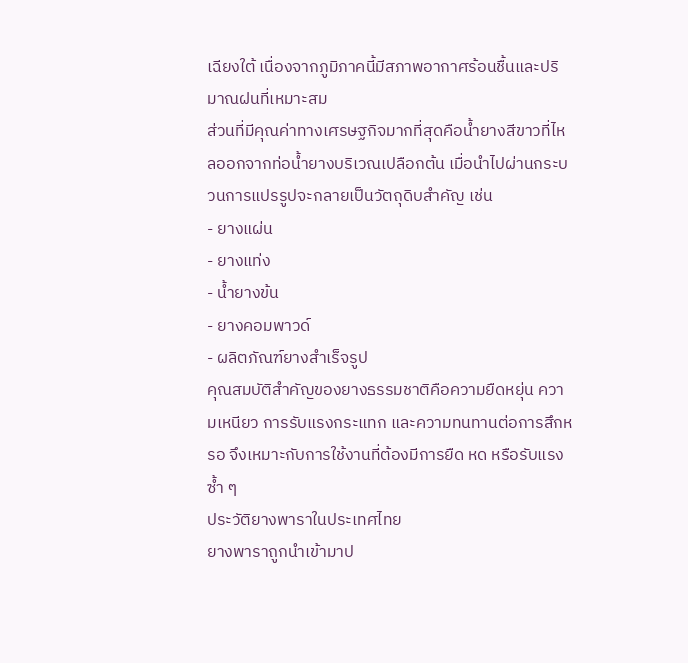เฉียงใต้ เนื่องจากภูมิภาคนี้มีสภาพอากาศร้อนชื้นและปริมาณฝนที่เหมาะสม
ส่วนที่มีคุณค่าทางเศรษฐกิจมากที่สุดคือน้ำยางสีขาวที่ไหลออกจากท่อน้ำยางบริเวณเปลือกต้น เมื่อนำไปผ่านกระบวนการแปรรูปจะกลายเป็นวัตถุดิบสำคัญ เช่น
- ยางแผ่น
- ยางแท่ง
- น้ำยางข้น
- ยางคอมพาวด์
- ผลิตภัณฑ์ยางสำเร็จรูป
คุณสมบัติสำคัญของยางธรรมชาติคือความยืดหยุ่น ความเหนียว การรับแรงกระแทก และความทนทานต่อการสึกหรอ จึงเหมาะกับการใช้งานที่ต้องมีการยืด หด หรือรับแรงซ้ำ ๆ
ประวัติยางพาราในประเทศไทย
ยางพาราถูกนำเข้ามาป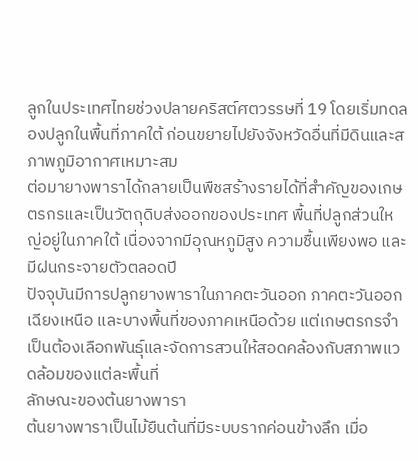ลูกในประเทศไทยช่วงปลายคริสต์ศตวรรษที่ 19 โดยเริ่มทดลองปลูกในพื้นที่ภาคใต้ ก่อนขยายไปยังจังหวัดอื่นที่มีดินและสภาพภูมิอากาศเหมาะสม
ต่อมายางพาราได้กลายเป็นพืชสร้างรายได้ที่สำคัญของเกษตรกรและเป็นวัตถุดิบส่งออกของประเทศ พื้นที่ปลูกส่วนใหญ่อยู่ในภาคใต้ เนื่องจากมีอุณหภูมิสูง ความชื้นเพียงพอ และมีฝนกระจายตัวตลอดปี
ปัจจุบันมีการปลูกยางพาราในภาคตะวันออก ภาคตะวันออกเฉียงเหนือ และบางพื้นที่ของภาคเหนือด้วย แต่เกษตรกรจำเป็นต้องเลือกพันธุ์และจัดการสวนให้สอดคล้องกับสภาพแวดล้อมของแต่ละพื้นที่
ลักษณะของต้นยางพารา
ต้นยางพาราเป็นไม้ยืนต้นที่มีระบบรากค่อนข้างลึก เมื่อ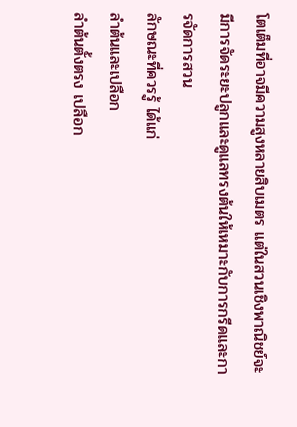โตเต็มที่อาจมีความสูงหลายสิบเมตร แต่ในสวนเชิงพาณิชย์จะมีการจัดระยะปลูกและดูแลทรงต้นให้เหมาะกับการกรีดและการจัดการสวน
ลักษณะที่ควรรู้ ได้แก่
ลำต้นและเปลือก
ลำต้นตั้งตรง เปลือก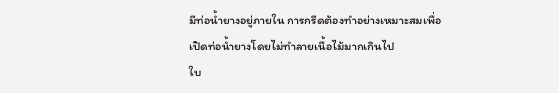มีท่อน้ำยางอยู่ภายใน การกรีดต้องทำอย่างเหมาะสมเพื่อเปิดท่อน้ำยางโดยไม่ทำลายเนื้อไม้มากเกินไป
ใบ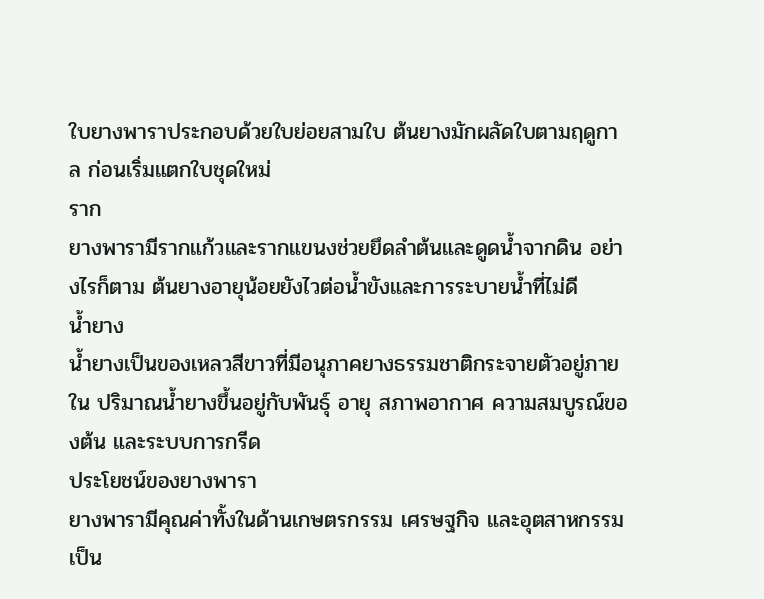ใบยางพาราประกอบด้วยใบย่อยสามใบ ต้นยางมักผลัดใบตามฤดูกาล ก่อนเริ่มแตกใบชุดใหม่
ราก
ยางพารามีรากแก้วและรากแขนงช่วยยึดลำต้นและดูดน้ำจากดิน อย่างไรก็ตาม ต้นยางอายุน้อยยังไวต่อน้ำขังและการระบายน้ำที่ไม่ดี
น้ำยาง
น้ำยางเป็นของเหลวสีขาวที่มีอนุภาคยางธรรมชาติกระจายตัวอยู่ภายใน ปริมาณน้ำยางขึ้นอยู่กับพันธุ์ อายุ สภาพอากาศ ความสมบูรณ์ของต้น และระบบการกรีด
ประโยชน์ของยางพารา
ยางพารามีคุณค่าทั้งในด้านเกษตรกรรม เศรษฐกิจ และอุตสาหกรรม
เป็น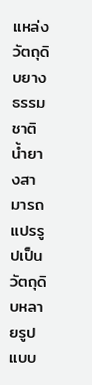แหล่งวัตถุดิบยางธรรมชาติ
น้ำยางสามารถแปรรูปเป็นวัตถุดิบหลายรูปแบบ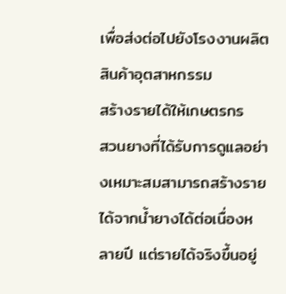เพื่อส่งต่อไปยังโรงงานผลิตสินค้าอุตสาหกรรม
สร้างรายได้ให้เกษตรกร
สวนยางที่ได้รับการดูแลอย่างเหมาะสมสามารถสร้างรายได้จากน้ำยางได้ต่อเนื่องหลายปี แต่รายได้จริงขึ้นอยู่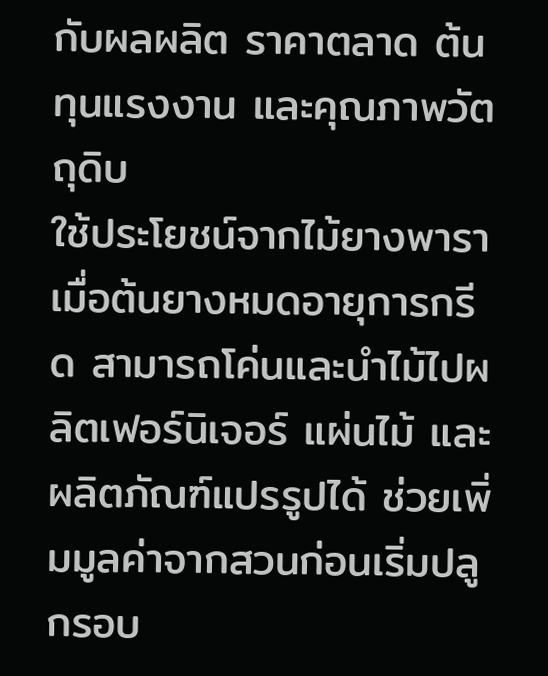กับผลผลิต ราคาตลาด ต้นทุนแรงงาน และคุณภาพวัตถุดิบ
ใช้ประโยชน์จากไม้ยางพารา
เมื่อต้นยางหมดอายุการกรีด สามารถโค่นและนำไม้ไปผลิตเฟอร์นิเจอร์ แผ่นไม้ และผลิตภัณฑ์แปรรูปได้ ช่วยเพิ่มมูลค่าจากสวนก่อนเริ่มปลูกรอบ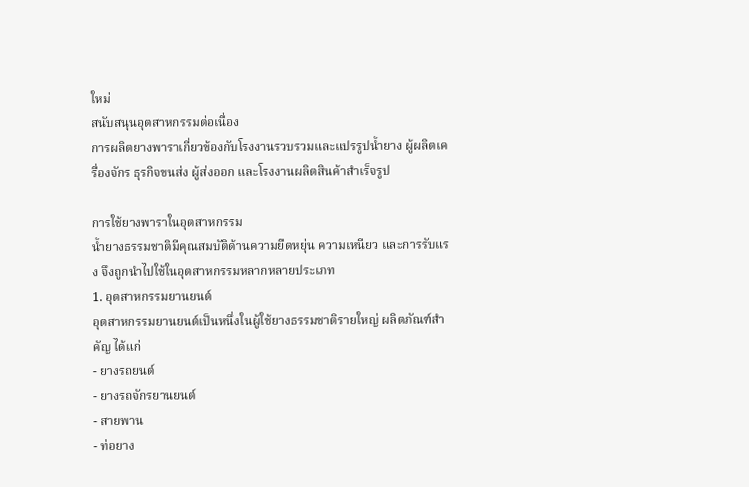ใหม่
สนับสนุนอุตสาหกรรมต่อเนื่อง
การผลิตยางพาราเกี่ยวข้องกับโรงงานรวบรวมและแปรรูปน้ำยาง ผู้ผลิตเครื่องจักร ธุรกิจขนส่ง ผู้ส่งออก และโรงงานผลิตสินค้าสำเร็จรูป

การใช้ยางพาราในอุตสาหกรรม
น้ำยางธรรมชาติมีคุณสมบัติด้านความยืดหยุ่น ความเหนียว และการรับแรง จึงถูกนำไปใช้ในอุตสาหกรรมหลากหลายประเภท
1. อุตสาหกรรมยานยนต์
อุตสาหกรรมยานยนต์เป็นหนึ่งในผู้ใช้ยางธรรมชาติรายใหญ่ ผลิตภัณฑ์สำคัญ ได้แก่
- ยางรถยนต์
- ยางรถจักรยานยนต์
- สายพาน
- ท่อยาง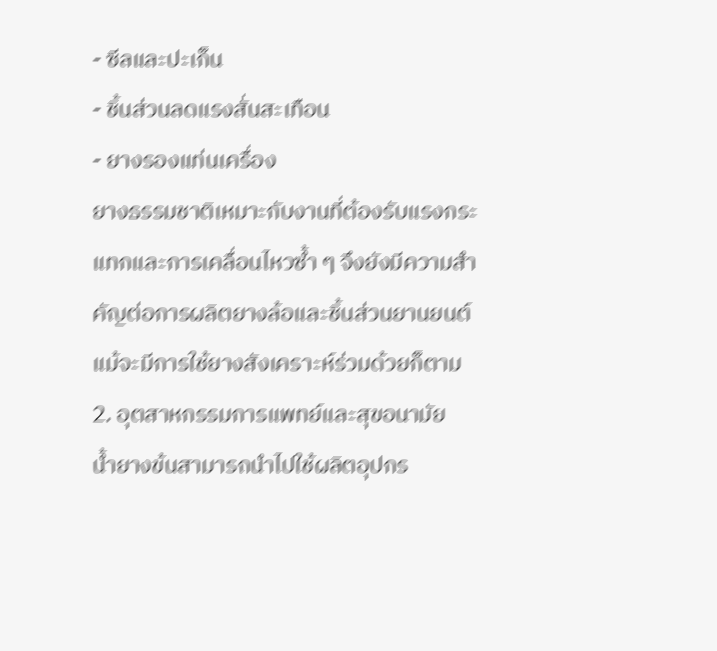- ซีลและปะเก็น
- ชิ้นส่วนลดแรงสั่นสะเทือน
- ยางรองแท่นเครื่อง
ยางธรรมชาติเหมาะกับงานที่ต้องรับแรงกระแทกและการเคลื่อนไหวซ้ำ ๆ จึงยังมีความสำคัญต่อการผลิตยางล้อและชิ้นส่วนยานยนต์ แม้จะมีการใช้ยางสังเคราะห์ร่วมด้วยก็ตาม
2. อุตสาหกรรมการแพทย์และสุขอนามัย
น้ำยางข้นสามารถนำไปใช้ผลิตอุปกร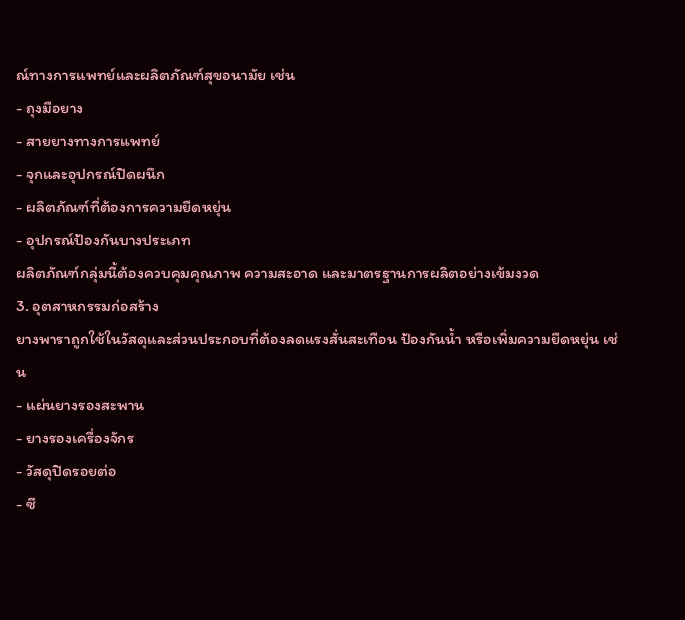ณ์ทางการแพทย์และผลิตภัณฑ์สุขอนามัย เช่น
- ถุงมือยาง
- สายยางทางการแพทย์
- จุกและอุปกรณ์ปิดผนึก
- ผลิตภัณฑ์ที่ต้องการความยืดหยุ่น
- อุปกรณ์ป้องกันบางประเภท
ผลิตภัณฑ์กลุ่มนี้ต้องควบคุมคุณภาพ ความสะอาด และมาตรฐานการผลิตอย่างเข้มงวด
3. อุตสาหกรรมก่อสร้าง
ยางพาราถูกใช้ในวัสดุและส่วนประกอบที่ต้องลดแรงสั่นสะเทือน ป้องกันน้ำ หรือเพิ่มความยืดหยุ่น เช่น
- แผ่นยางรองสะพาน
- ยางรองเครื่องจักร
- วัสดุปิดรอยต่อ
- ซี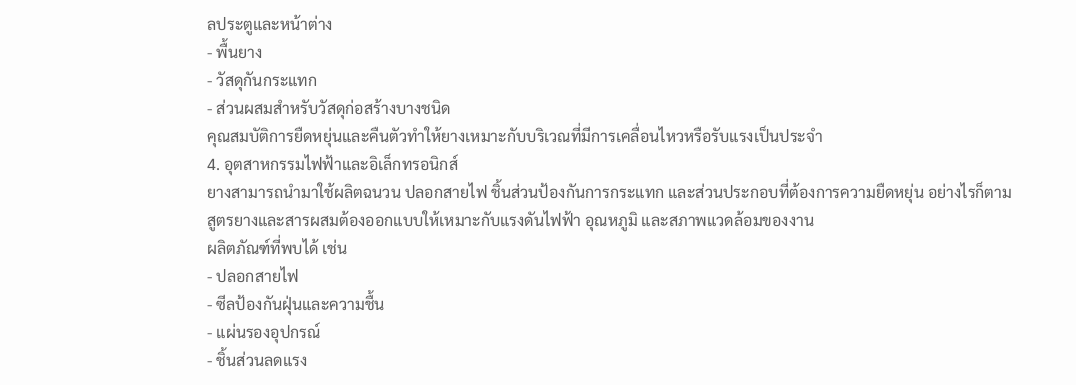ลประตูและหน้าต่าง
- พื้นยาง
- วัสดุกันกระแทก
- ส่วนผสมสำหรับวัสดุก่อสร้างบางชนิด
คุณสมบัติการยืดหยุ่นและคืนตัวทำให้ยางเหมาะกับบริเวณที่มีการเคลื่อนไหวหรือรับแรงเป็นประจำ
4. อุตสาหกรรมไฟฟ้าและอิเล็กทรอนิกส์
ยางสามารถนำมาใช้ผลิตฉนวน ปลอกสายไฟ ชิ้นส่วนป้องกันการกระแทก และส่วนประกอบที่ต้องการความยืดหยุ่น อย่างไรก็ตาม สูตรยางและสารผสมต้องออกแบบให้เหมาะกับแรงดันไฟฟ้า อุณหภูมิ และสภาพแวดล้อมของงาน
ผลิตภัณฑ์ที่พบได้ เช่น
- ปลอกสายไฟ
- ซีลป้องกันฝุ่นและความชื้น
- แผ่นรองอุปกรณ์
- ชิ้นส่วนลดแรง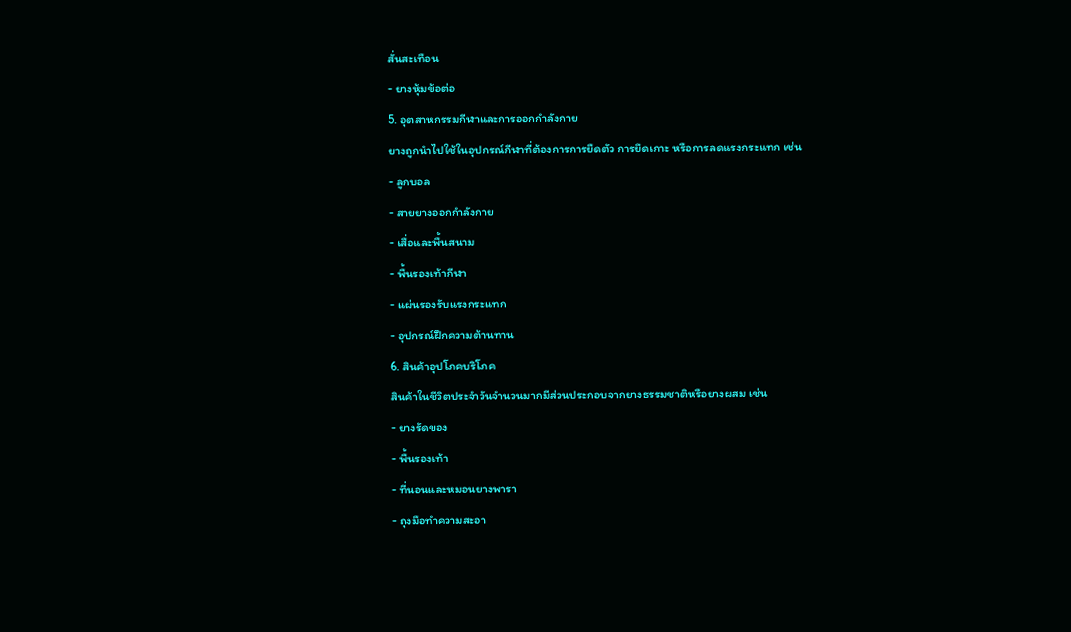สั่นสะเทือน
- ยางหุ้มข้อต่อ
5. อุตสาหกรรมกีฬาและการออกกำลังกาย
ยางถูกนำไปใช้ในอุปกรณ์กีฬาที่ต้องการการยืดตัว การยึดเกาะ หรือการลดแรงกระแทก เช่น
- ลูกบอล
- สายยางออกกำลังกาย
- เสื่อและพื้นสนาม
- พื้นรองเท้ากีฬา
- แผ่นรองรับแรงกระแทก
- อุปกรณ์ฝึกความต้านทาน
6. สินค้าอุปโภคบริโภค
สินค้าในชีวิตประจำวันจำนวนมากมีส่วนประกอบจากยางธรรมชาติหรือยางผสม เช่น
- ยางรัดของ
- พื้นรองเท้า
- ที่นอนและหมอนยางพารา
- ถุงมือทำความสะอา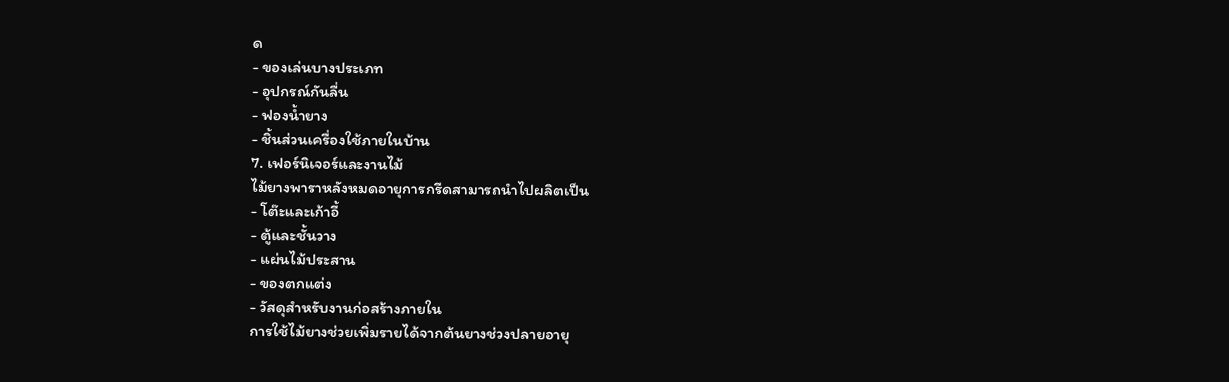ด
- ของเล่นบางประเภท
- อุปกรณ์กันลื่น
- ฟองน้ำยาง
- ชิ้นส่วนเครื่องใช้ภายในบ้าน
7. เฟอร์นิเจอร์และงานไม้
ไม้ยางพาราหลังหมดอายุการกรีดสามารถนำไปผลิตเป็น
- โต๊ะและเก้าอี้
- ตู้และชั้นวาง
- แผ่นไม้ประสาน
- ของตกแต่ง
- วัสดุสำหรับงานก่อสร้างภายใน
การใช้ไม้ยางช่วยเพิ่มรายได้จากต้นยางช่วงปลายอายุ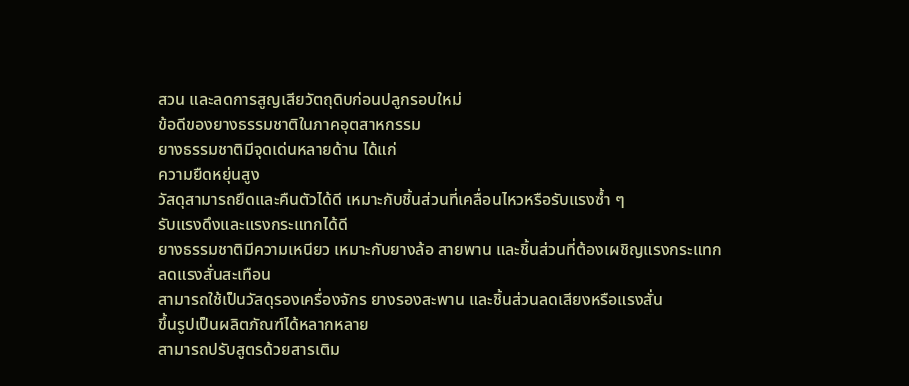สวน และลดการสูญเสียวัตถุดิบก่อนปลูกรอบใหม่
ข้อดีของยางธรรมชาติในภาคอุตสาหกรรม
ยางธรรมชาติมีจุดเด่นหลายด้าน ได้แก่
ความยืดหยุ่นสูง
วัสดุสามารถยืดและคืนตัวได้ดี เหมาะกับชิ้นส่วนที่เคลื่อนไหวหรือรับแรงซ้ำ ๆ
รับแรงดึงและแรงกระแทกได้ดี
ยางธรรมชาติมีความเหนียว เหมาะกับยางล้อ สายพาน และชิ้นส่วนที่ต้องเผชิญแรงกระแทก
ลดแรงสั่นสะเทือน
สามารถใช้เป็นวัสดุรองเครื่องจักร ยางรองสะพาน และชิ้นส่วนลดเสียงหรือแรงสั่น
ขึ้นรูปเป็นผลิตภัณฑ์ได้หลากหลาย
สามารถปรับสูตรด้วยสารเติม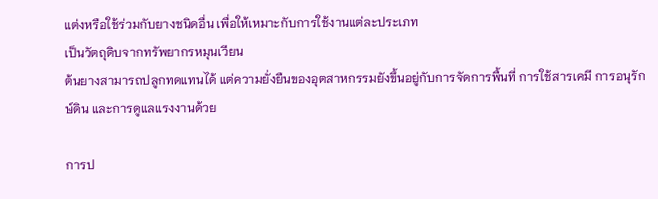แต่งหรือใช้ร่วมกับยางชนิดอื่น เพื่อให้เหมาะกับการใช้งานแต่ละประเภท
เป็นวัตถุดิบจากทรัพยากรหมุนเวียน
ต้นยางสามารถปลูกทดแทนได้ แต่ความยั่งยืนของอุตสาหกรรมยังขึ้นอยู่กับการจัดการพื้นที่ การใช้สารเคมี การอนุรักษ์ดิน และการดูแลแรงงานด้วย

การป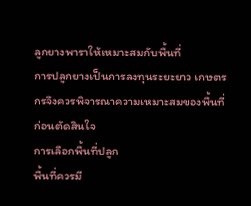ลูกยางพาราให้เหมาะสมกับพื้นที่
การปลูกยางเป็นการลงทุนระยะยาว เกษตรกรจึงควรพิจารณาความเหมาะสมของพื้นที่ก่อนตัดสินใจ
การเลือกพื้นที่ปลูก
พื้นที่ควรมี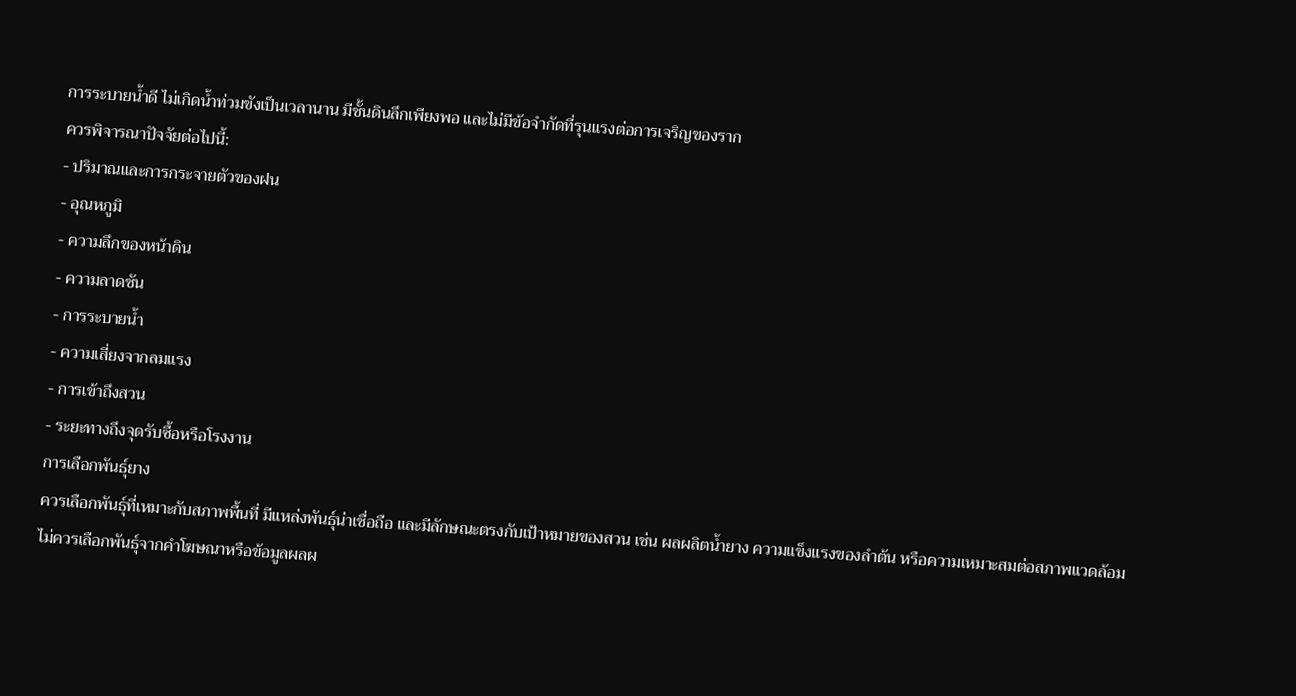การระบายน้ำดี ไม่เกิดน้ำท่วมขังเป็นเวลานาน มีชั้นดินลึกเพียงพอ และไม่มีข้อจำกัดที่รุนแรงต่อการเจริญของราก
ควรพิจารณาปัจจัยต่อไปนี้:
- ปริมาณและการกระจายตัวของฝน
- อุณหภูมิ
- ความลึกของหน้าดิน
- ความลาดชัน
- การระบายน้ำ
- ความเสี่ยงจากลมแรง
- การเข้าถึงสวน
- ระยะทางถึงจุดรับซื้อหรือโรงงาน
การเลือกพันธุ์ยาง
ควรเลือกพันธุ์ที่เหมาะกับสภาพพื้นที่ มีแหล่งพันธุ์น่าเชื่อถือ และมีลักษณะตรงกับเป้าหมายของสวน เช่น ผลผลิตน้ำยาง ความแข็งแรงของลำต้น หรือความเหมาะสมต่อสภาพแวดล้อม
ไม่ควรเลือกพันธุ์จากคำโฆษณาหรือข้อมูลผลผ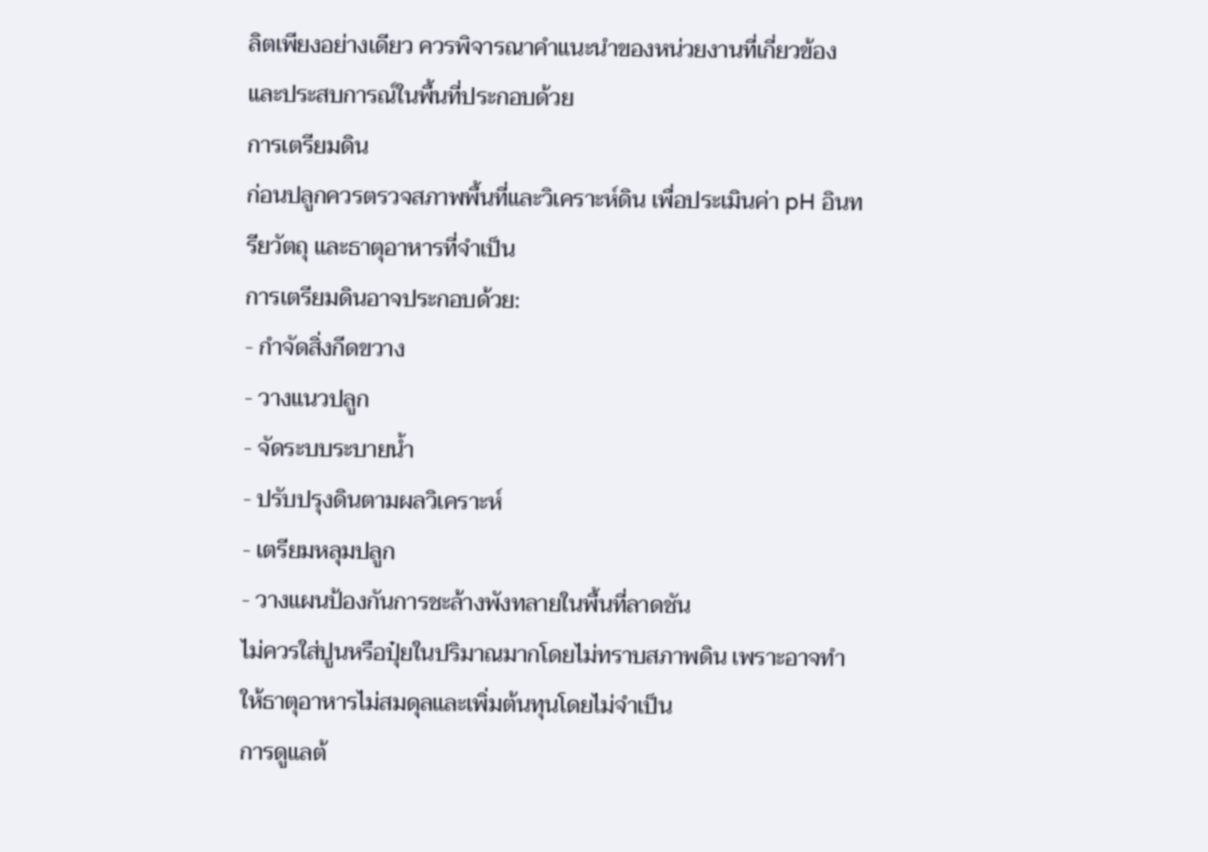ลิตเพียงอย่างเดียว ควรพิจารณาคำแนะนำของหน่วยงานที่เกี่ยวข้องและประสบการณ์ในพื้นที่ประกอบด้วย
การเตรียมดิน
ก่อนปลูกควรตรวจสภาพพื้นที่และวิเคราะห์ดิน เพื่อประเมินค่า pH อินทรียวัตถุ และธาตุอาหารที่จำเป็น
การเตรียมดินอาจประกอบด้วย:
- กำจัดสิ่งกีดขวาง
- วางแนวปลูก
- จัดระบบระบายน้ำ
- ปรับปรุงดินตามผลวิเคราะห์
- เตรียมหลุมปลูก
- วางแผนป้องกันการชะล้างพังทลายในพื้นที่ลาดชัน
ไม่ควรใส่ปูนหรือปุ๋ยในปริมาณมากโดยไม่ทราบสภาพดิน เพราะอาจทำให้ธาตุอาหารไม่สมดุลและเพิ่มต้นทุนโดยไม่จำเป็น
การดูแลต้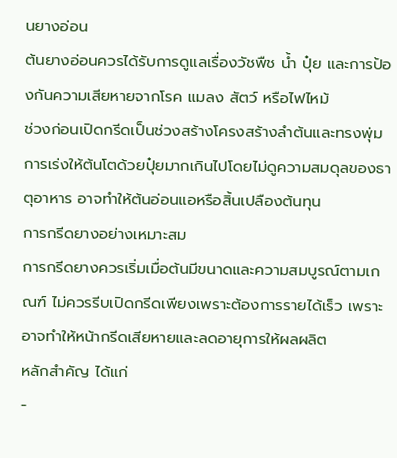นยางอ่อน
ต้นยางอ่อนควรได้รับการดูแลเรื่องวัชพืช น้ำ ปุ๋ย และการป้องกันความเสียหายจากโรค แมลง สัตว์ หรือไฟไหม้
ช่วงก่อนเปิดกรีดเป็นช่วงสร้างโครงสร้างลำต้นและทรงพุ่ม การเร่งให้ต้นโตด้วยปุ๋ยมากเกินไปโดยไม่ดูความสมดุลของธาตุอาหาร อาจทำให้ต้นอ่อนแอหรือสิ้นเปลืองต้นทุน
การกรีดยางอย่างเหมาะสม
การกรีดยางควรเริ่มเมื่อต้นมีขนาดและความสมบูรณ์ตามเกณฑ์ ไม่ควรรีบเปิดกรีดเพียงเพราะต้องการรายได้เร็ว เพราะอาจทำให้หน้ากรีดเสียหายและลดอายุการให้ผลผลิต
หลักสำคัญ ได้แก่
-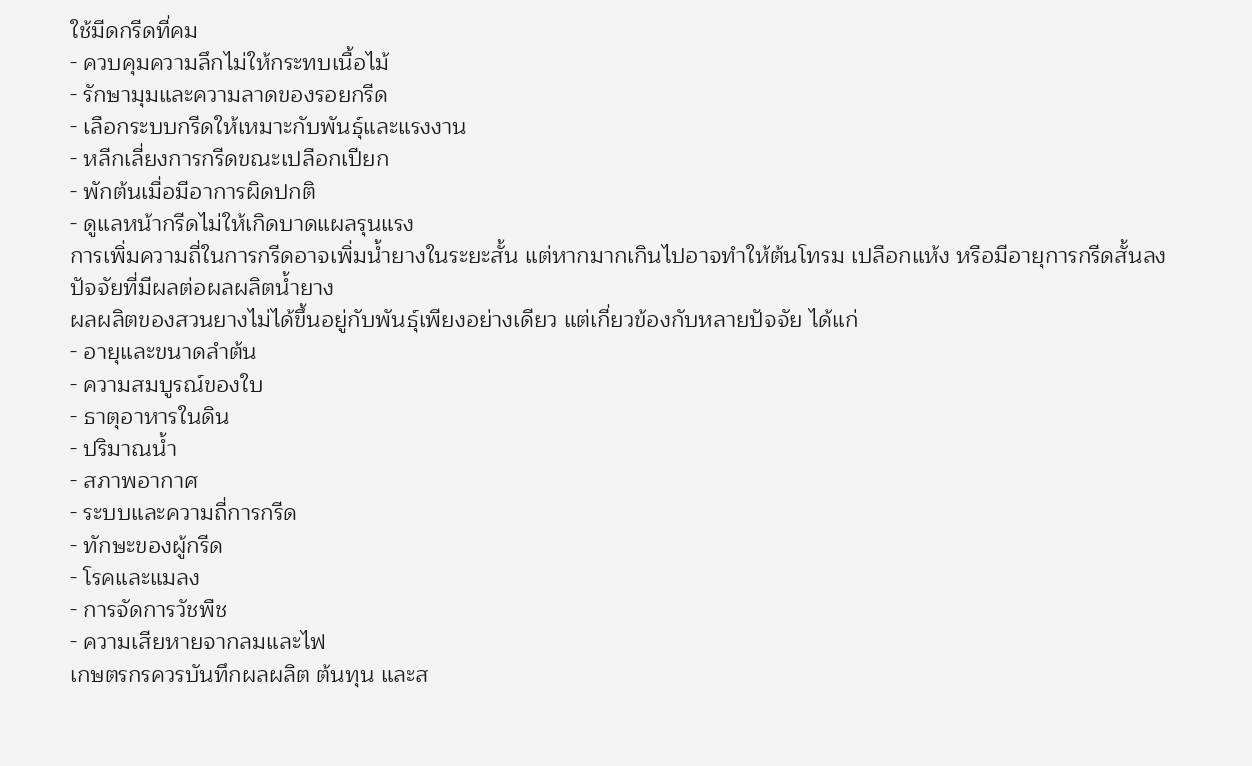ใช้มีดกรีดที่คม
- ควบคุมความลึกไม่ให้กระทบเนื้อไม้
- รักษามุมและความลาดของรอยกรีด
- เลือกระบบกรีดให้เหมาะกับพันธุ์และแรงงาน
- หลีกเลี่ยงการกรีดขณะเปลือกเปียก
- พักต้นเมื่อมีอาการผิดปกติ
- ดูแลหน้ากรีดไม่ให้เกิดบาดแผลรุนแรง
การเพิ่มความถี่ในการกรีดอาจเพิ่มน้ำยางในระยะสั้น แต่หากมากเกินไปอาจทำให้ต้นโทรม เปลือกแห้ง หรือมีอายุการกรีดสั้นลง
ปัจจัยที่มีผลต่อผลผลิตน้ำยาง
ผลผลิตของสวนยางไม่ได้ขึ้นอยู่กับพันธุ์เพียงอย่างเดียว แต่เกี่ยวข้องกับหลายปัจจัย ได้แก่
- อายุและขนาดลำต้น
- ความสมบูรณ์ของใบ
- ธาตุอาหารในดิน
- ปริมาณน้ำ
- สภาพอากาศ
- ระบบและความถี่การกรีด
- ทักษะของผู้กรีด
- โรคและแมลง
- การจัดการวัชพืช
- ความเสียหายจากลมและไฟ
เกษตรกรควรบันทึกผลผลิต ต้นทุน และส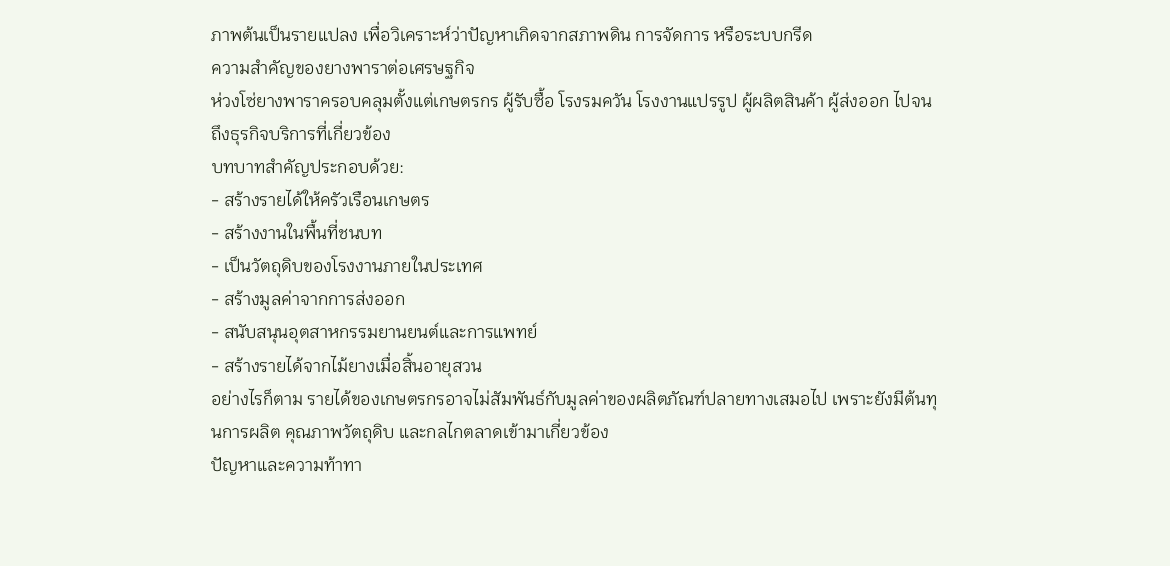ภาพต้นเป็นรายแปลง เพื่อวิเคราะห์ว่าปัญหาเกิดจากสภาพดิน การจัดการ หรือระบบกรีด
ความสำคัญของยางพาราต่อเศรษฐกิจ
ห่วงโซ่ยางพาราครอบคลุมตั้งแต่เกษตรกร ผู้รับซื้อ โรงรมควัน โรงงานแปรรูป ผู้ผลิตสินค้า ผู้ส่งออก ไปจนถึงธุรกิจบริการที่เกี่ยวข้อง
บทบาทสำคัญประกอบด้วย:
- สร้างรายได้ให้ครัวเรือนเกษตร
- สร้างงานในพื้นที่ชนบท
- เป็นวัตถุดิบของโรงงานภายในประเทศ
- สร้างมูลค่าจากการส่งออก
- สนับสนุนอุตสาหกรรมยานยนต์และการแพทย์
- สร้างรายได้จากไม้ยางเมื่อสิ้นอายุสวน
อย่างไรก็ตาม รายได้ของเกษตรกรอาจไม่สัมพันธ์กับมูลค่าของผลิตภัณฑ์ปลายทางเสมอไป เพราะยังมีต้นทุนการผลิต คุณภาพวัตถุดิบ และกลไกตลาดเข้ามาเกี่ยวข้อง
ปัญหาและความท้าทา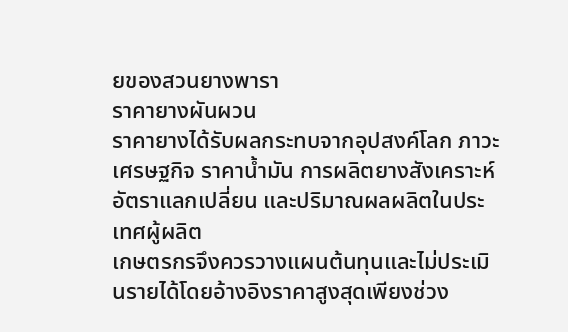ยของสวนยางพารา
ราคายางผันผวน
ราคายางได้รับผลกระทบจากอุปสงค์โลก ภาวะเศรษฐกิจ ราคาน้ำมัน การผลิตยางสังเคราะห์ อัตราแลกเปลี่ยน และปริมาณผลผลิตในประเทศผู้ผลิต
เกษตรกรจึงควรวางแผนต้นทุนและไม่ประเมินรายได้โดยอ้างอิงราคาสูงสุดเพียงช่วง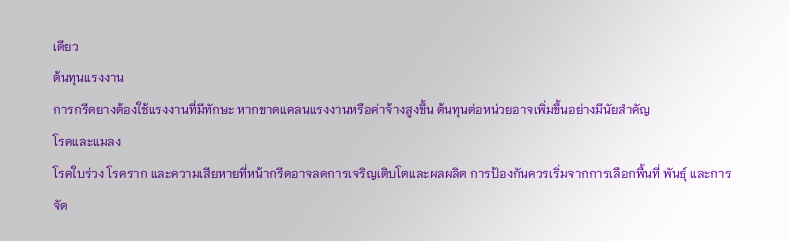เดียว
ต้นทุนแรงงาน
การกรีดยางต้องใช้แรงงานที่มีทักษะ หากขาดแคลนแรงงานหรือค่าจ้างสูงขึ้น ต้นทุนต่อหน่วยอาจเพิ่มขึ้นอย่างมีนัยสำคัญ
โรคและแมลง
โรคใบร่วง โรคราก และความเสียหายที่หน้ากรีดอาจลดการเจริญเติบโตและผลผลิต การป้องกันควรเริ่มจากการเลือกพื้นที่ พันธุ์ และการจัด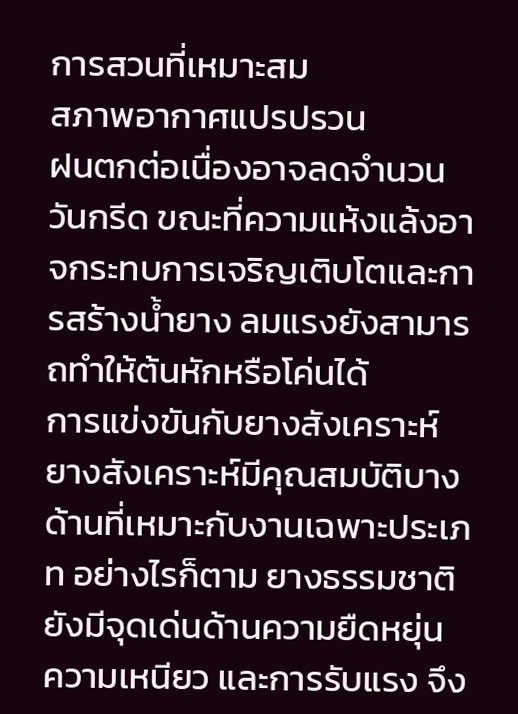การสวนที่เหมาะสม
สภาพอากาศแปรปรวน
ฝนตกต่อเนื่องอาจลดจำนวนวันกรีด ขณะที่ความแห้งแล้งอาจกระทบการเจริญเติบโตและการสร้างน้ำยาง ลมแรงยังสามารถทำให้ต้นหักหรือโค่นได้
การแข่งขันกับยางสังเคราะห์
ยางสังเคราะห์มีคุณสมบัติบางด้านที่เหมาะกับงานเฉพาะประเภท อย่างไรก็ตาม ยางธรรมชาติยังมีจุดเด่นด้านความยืดหยุ่น ความเหนียว และการรับแรง จึง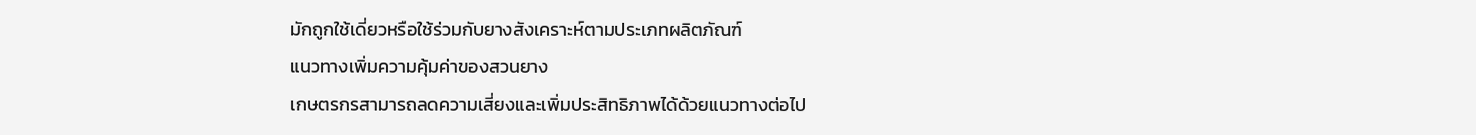มักถูกใช้เดี่ยวหรือใช้ร่วมกับยางสังเคราะห์ตามประเภทผลิตภัณฑ์
แนวทางเพิ่มความคุ้มค่าของสวนยาง
เกษตรกรสามารถลดความเสี่ยงและเพิ่มประสิทธิภาพได้ด้วยแนวทางต่อไป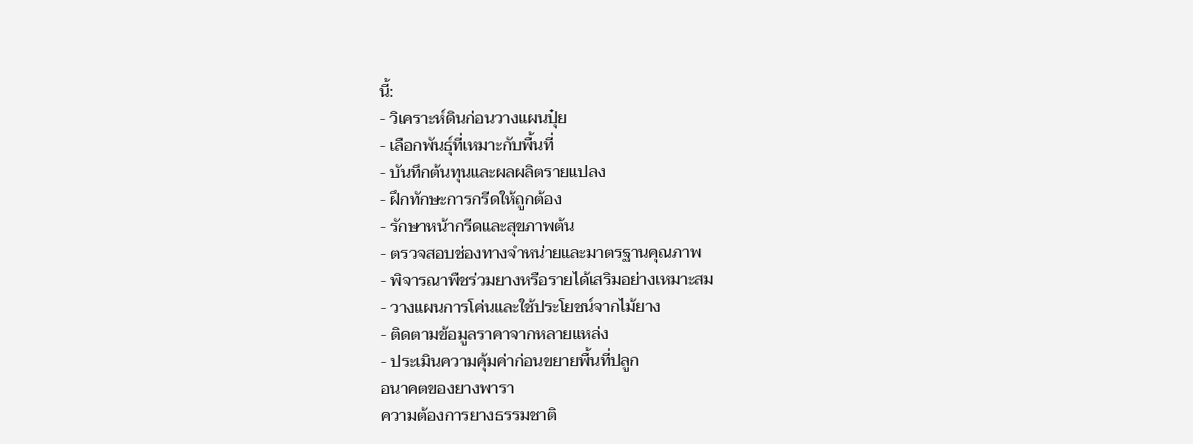นี้:
- วิเคราะห์ดินก่อนวางแผนปุ๋ย
- เลือกพันธุ์ที่เหมาะกับพื้นที่
- บันทึกต้นทุนและผลผลิตรายแปลง
- ฝึกทักษะการกรีดให้ถูกต้อง
- รักษาหน้ากรีดและสุขภาพต้น
- ตรวจสอบช่องทางจำหน่ายและมาตรฐานคุณภาพ
- พิจารณาพืชร่วมยางหรือรายได้เสริมอย่างเหมาะสม
- วางแผนการโค่นและใช้ประโยชน์จากไม้ยาง
- ติดตามข้อมูลราคาจากหลายแหล่ง
- ประเมินความคุ้มค่าก่อนขยายพื้นที่ปลูก
อนาคตของยางพารา
ความต้องการยางธรรมชาติ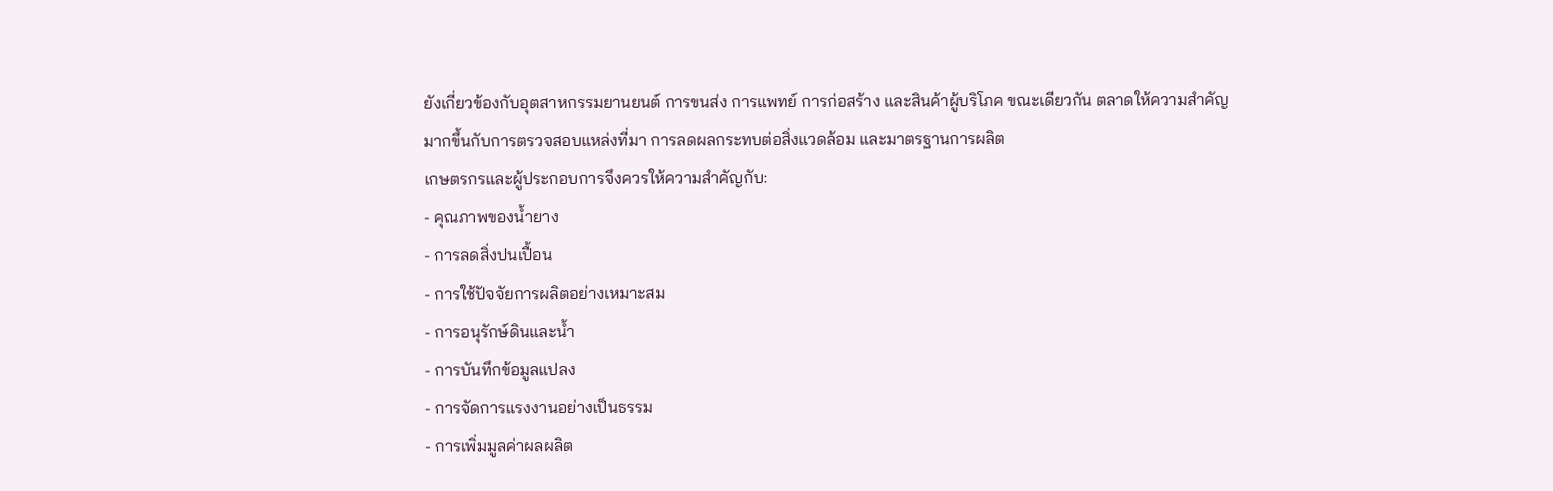ยังเกี่ยวข้องกับอุตสาหกรรมยานยนต์ การขนส่ง การแพทย์ การก่อสร้าง และสินค้าผู้บริโภค ขณะเดียวกัน ตลาดให้ความสำคัญมากขึ้นกับการตรวจสอบแหล่งที่มา การลดผลกระทบต่อสิ่งแวดล้อม และมาตรฐานการผลิต
เกษตรกรและผู้ประกอบการจึงควรให้ความสำคัญกับ:
- คุณภาพของน้ำยาง
- การลดสิ่งปนเปื้อน
- การใช้ปัจจัยการผลิตอย่างเหมาะสม
- การอนุรักษ์ดินและน้ำ
- การบันทึกข้อมูลแปลง
- การจัดการแรงงานอย่างเป็นธรรม
- การเพิ่มมูลค่าผลผลิต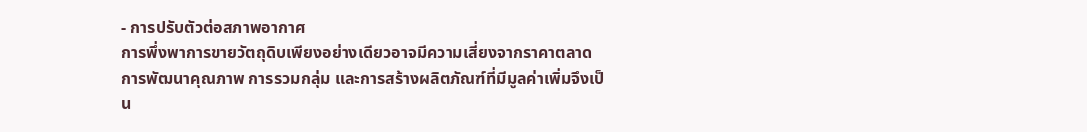- การปรับตัวต่อสภาพอากาศ
การพึ่งพาการขายวัตถุดิบเพียงอย่างเดียวอาจมีความเสี่ยงจากราคาตลาด การพัฒนาคุณภาพ การรวมกลุ่ม และการสร้างผลิตภัณฑ์ที่มีมูลค่าเพิ่มจึงเป็น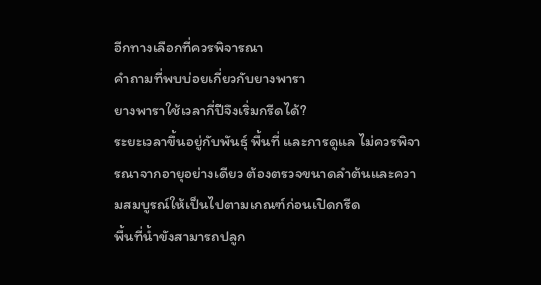อีกทางเลือกที่ควรพิจารณา
คำถามที่พบบ่อยเกี่ยวกับยางพารา
ยางพาราใช้เวลากี่ปีจึงเริ่มกรีดได้?
ระยะเวลาขึ้นอยู่กับพันธุ์ พื้นที่ และการดูแล ไม่ควรพิจารณาจากอายุอย่างเดียว ต้องตรวจขนาดลำต้นและความสมบูรณ์ให้เป็นไปตามเกณฑ์ก่อนเปิดกรีด
พื้นที่น้ำขังสามารถปลูก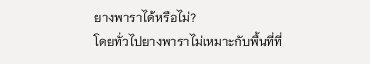ยางพาราได้หรือไม่?
โดยทั่วไปยางพาราไม่เหมาะกับพื้นที่ที่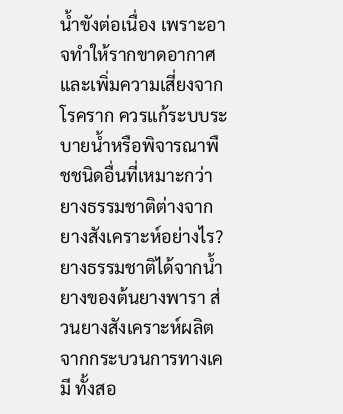น้ำขังต่อเนื่อง เพราะอาจทำให้รากขาดอากาศและเพิ่มความเสี่ยงจากโรคราก ควรแก้ระบบระบายน้ำหรือพิจารณาพืชชนิดอื่นที่เหมาะกว่า
ยางธรรมชาติต่างจากยางสังเคราะห์อย่างไร?
ยางธรรมชาติได้จากน้ำยางของต้นยางพารา ส่วนยางสังเคราะห์ผลิตจากกระบวนการทางเคมี ทั้งสอ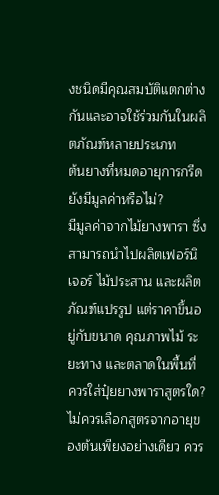งชนิดมีคุณสมบัติแตกต่างกันและอาจใช้ร่วมกันในผลิตภัณฑ์หลายประเภท
ต้นยางที่หมดอายุการกรีดยังมีมูลค่าหรือไม่?
มีมูลค่าจากไม้ยางพารา ซึ่งสามารถนำไปผลิตเฟอร์นิเจอร์ ไม้ประสาน และผลิตภัณฑ์แปรรูป แต่ราคาขึ้นอยู่กับขนาด คุณภาพไม้ ระยะทาง และตลาดในพื้นที่
ควรใส่ปุ๋ยยางพาราสูตรใด?
ไม่ควรเลือกสูตรจากอายุของต้นเพียงอย่างเดียว ควร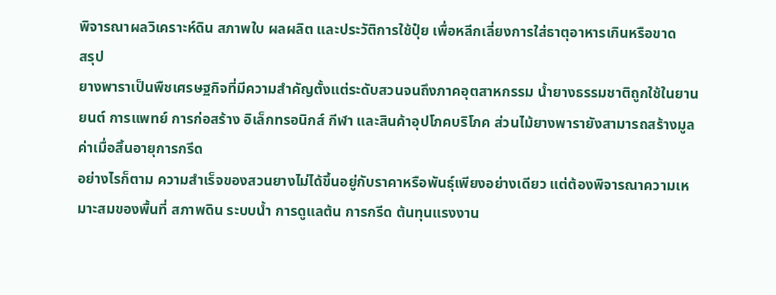พิจารณาผลวิเคราะห์ดิน สภาพใบ ผลผลิต และประวัติการใช้ปุ๋ย เพื่อหลีกเลี่ยงการใส่ธาตุอาหารเกินหรือขาด
สรุป
ยางพาราเป็นพืชเศรษฐกิจที่มีความสำคัญตั้งแต่ระดับสวนจนถึงภาคอุตสาหกรรม น้ำยางธรรมชาติถูกใช้ในยานยนต์ การแพทย์ การก่อสร้าง อิเล็กทรอนิกส์ กีฬา และสินค้าอุปโภคบริโภค ส่วนไม้ยางพารายังสามารถสร้างมูลค่าเมื่อสิ้นอายุการกรีด
อย่างไรก็ตาม ความสำเร็จของสวนยางไม่ได้ขึ้นอยู่กับราคาหรือพันธุ์เพียงอย่างเดียว แต่ต้องพิจารณาความเหมาะสมของพื้นที่ สภาพดิน ระบบน้ำ การดูแลต้น การกรีด ต้นทุนแรงงาน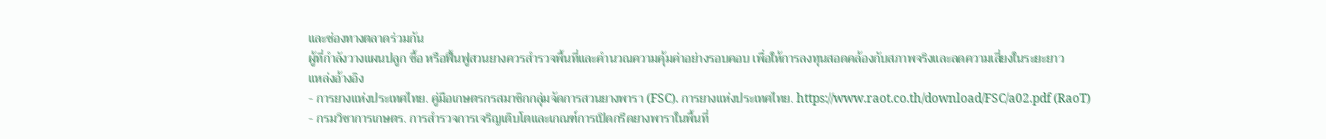และช่องทางตลาดร่วมกัน
ผู้ที่กำลังวางแผนปลูก ซื้อ หรือฟื้นฟูสวนยางควรสำรวจพื้นที่และคำนวณความคุ้มค่าอย่างรอบคอบ เพื่อให้การลงทุนสอดคล้องกับสภาพจริงและลดความเสี่ยงในระยะยาว
แหล่งอ้างอิง
- การยางแห่งประเทศไทย. คู่มือเกษตรกรสมาชิกกลุ่มจัดการสวนยางพารา (FSC). การยางแห่งประเทศไทย. https://www.raot.co.th/download/FSC/a02.pdf (RaoT)
- กรมวิชาการเกษตร. การสำรวจการเจริญเติบโตและเกณฑ์การเปิดกรีดยางพาราในพื้นที่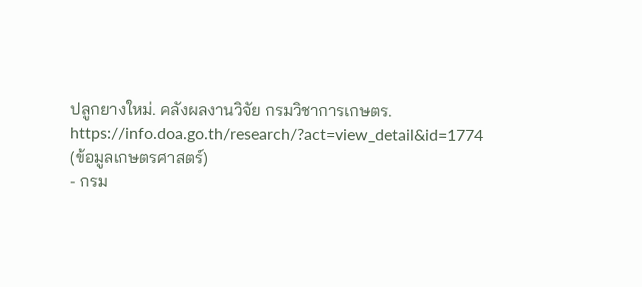ปลูกยางใหม่. คลังผลงานวิจัย กรมวิชาการเกษตร. https://info.doa.go.th/research/?act=view_detail&id=1774 (ข้อมูลเกษตรศาสตร์)
- กรม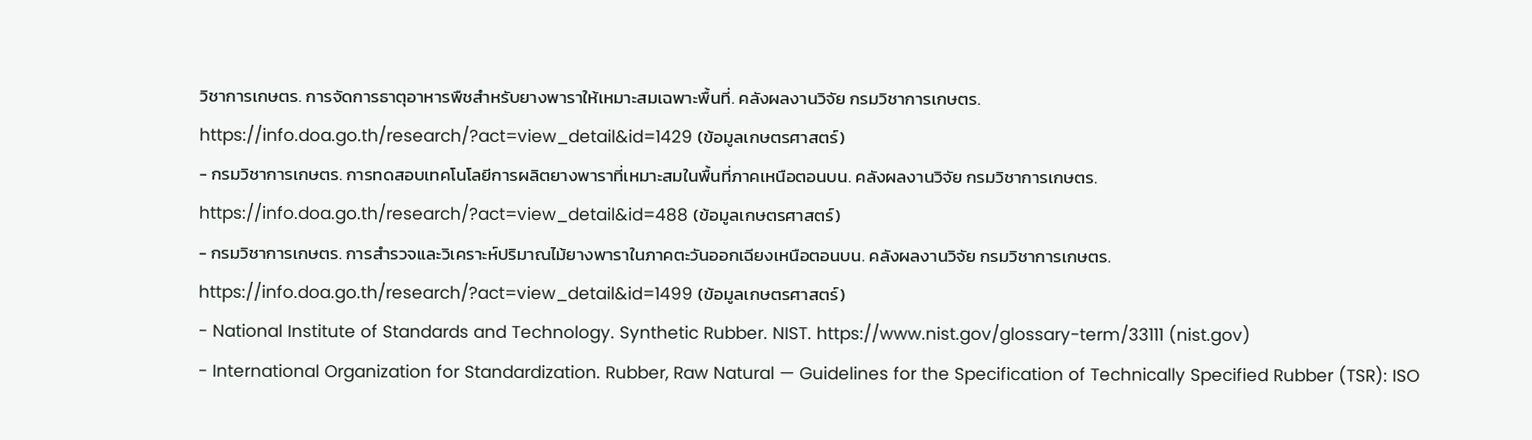วิชาการเกษตร. การจัดการธาตุอาหารพืชสำหรับยางพาราให้เหมาะสมเฉพาะพื้นที่. คลังผลงานวิจัย กรมวิชาการเกษตร. https://info.doa.go.th/research/?act=view_detail&id=1429 (ข้อมูลเกษตรศาสตร์)
- กรมวิชาการเกษตร. การทดสอบเทคโนโลยีการผลิตยางพาราที่เหมาะสมในพื้นที่ภาคเหนือตอนบน. คลังผลงานวิจัย กรมวิชาการเกษตร. https://info.doa.go.th/research/?act=view_detail&id=488 (ข้อมูลเกษตรศาสตร์)
- กรมวิชาการเกษตร. การสำรวจและวิเคราะห์ปริมาณไม้ยางพาราในภาคตะวันออกเฉียงเหนือตอนบน. คลังผลงานวิจัย กรมวิชาการเกษตร. https://info.doa.go.th/research/?act=view_detail&id=1499 (ข้อมูลเกษตรศาสตร์)
- National Institute of Standards and Technology. Synthetic Rubber. NIST. https://www.nist.gov/glossary-term/33111 (nist.gov)
- International Organization for Standardization. Rubber, Raw Natural — Guidelines for the Specification of Technically Specified Rubber (TSR): ISO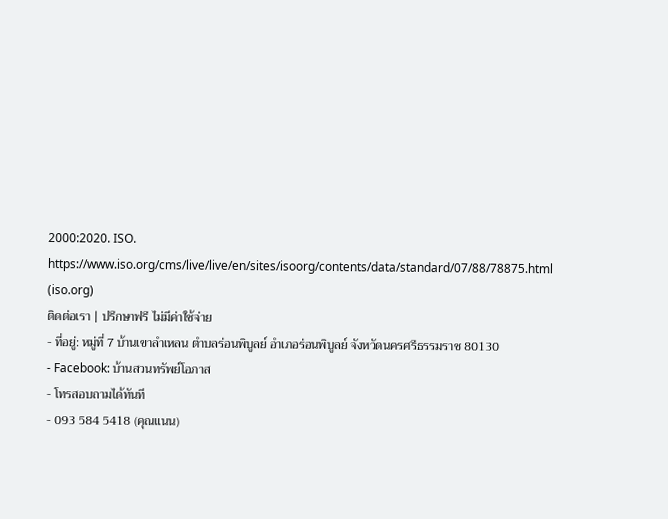2000:2020. ISO. https://www.iso.org/cms/live/live/en/sites/isoorg/contents/data/standard/07/88/78875.html (iso.org)
ติดต่อเรา | ปรึกษาฟรี ไม่มีค่าใช้จ่าย
- ที่อยู่: หมู่ที่ 7 บ้านเขาลำเหลน ตำบลร่อนพิบูลย์ อำเภอร่อนพิบูลย์ จังหวัดนครศรีธรรมราช 80130
- Facebook: บ้านสวนทรัพย์โอภาส
- โทรสอบถามได้ทันที
- 093 584 5418 (คุณแนน)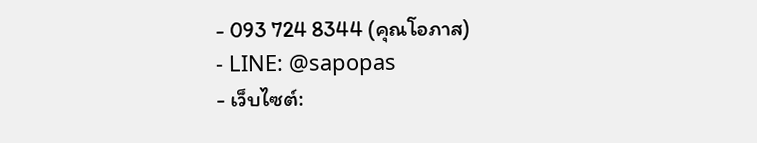- 093 724 8344 (คุณโอภาส)
- LINE: @sapopas
- เว็บไซต์: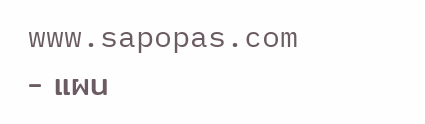www.sapopas.com
- แผน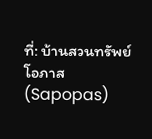ที่: บ้านสวนทรัพย์โอภาส (Sapopas)